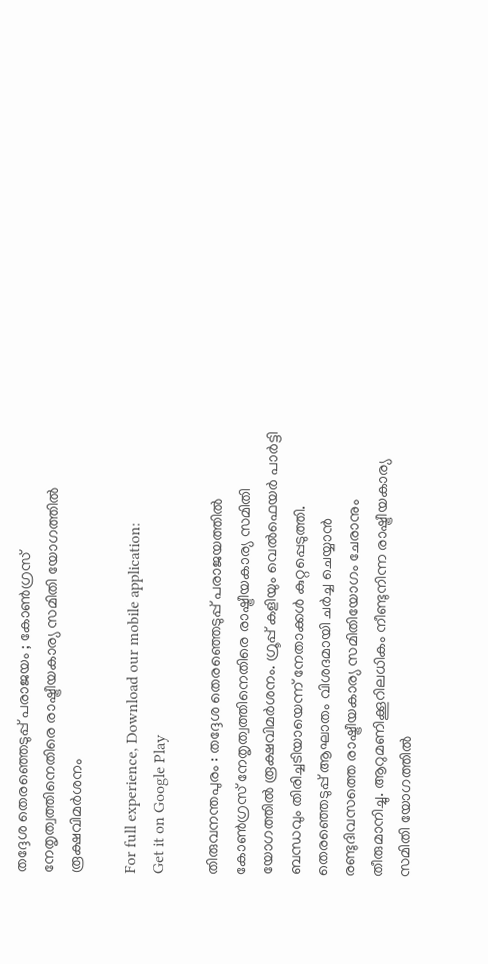തദ്ദേശ തെരഞ്ഞെടുപ്പ് പരാജയം ; കോണ്‍ഗ്രസ് നേതൃത്വത്തിനെതിരെ രാഷ്ട്രീയകാര്യ സമിതി യോഗത്തില്‍ രൂക്ഷവിമര്‍ശനം

For full experience, Download our mobile application:
Get it on Google Play

തിരുവനന്തപുരം : തദ്ദേശ തെരഞ്ഞെടുപ്പ് പരാജയത്തില്‍ കോണ്‍ഗ്രസ് നേതൃത്വത്തിനെതിരെ രാഷ്ട്രീയകാര്യ സമിതി യോഗത്തില്‍ രൂക്ഷവിമര്‍ശനം. ഗ്രൂപ്പ് കളിയും വെല്‍ഫെയര്‍ പാര്‍ട്ടി ബന്ധവും തിരിച്ചടിയായെന്ന് നേതാക്കള്‍ കുറ്റപ്പെടുത്തി. തെരഞ്ഞെടുപ്പ് ആഘാതം വിശദമായി ചര്‍ച്ച ചെയ്യാന്‍ രണ്ടുദിവസത്തെ രാഷ്ട്രീയകാര്യ സമിതിയോഗം ചേരാനും തീരുമാനിച്ചു. ആറുമണിക്കൂറിലധികം നീണ്ടുനിന്ന രാഷ്ട്രീയകാര്യ സമിതി യോഗത്തില്‍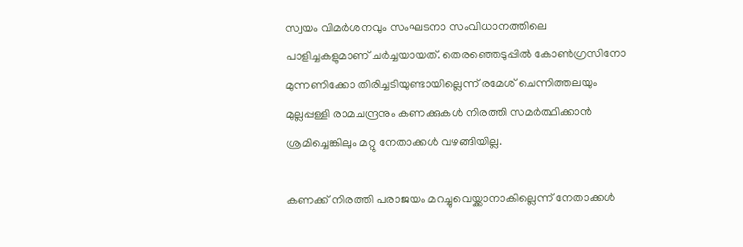സ്വയം വിമര്‍ശനവും സംഘടനാ സംവിധാനത്തിലെ പാളിച്ചകളുമാണ് ചര്‍ച്ചയായത്. തെരഞ്ഞെടുപ്പില്‍ കോണ്‍ഗ്രസിനോ മുന്നണിക്കോ തിരിച്ചടിയുണ്ടായില്ലെന്ന് രമേശ് ചെന്നിത്തലയും മുല്ലപ്പള്ളി രാമചന്ദ്രനും കണക്കുകള്‍ നിരത്തി സമര്‍ത്ഥിക്കാന്‍ ശ്രമിച്ചെങ്കിലും മറ്റു നേതാക്കള്‍ വഴങ്ങിയില്ല.

കണക്ക് നിരത്തി പരാജയം മറച്ചുവെയ്ക്കാനാകില്ലെന്ന് നേതാക്കള്‍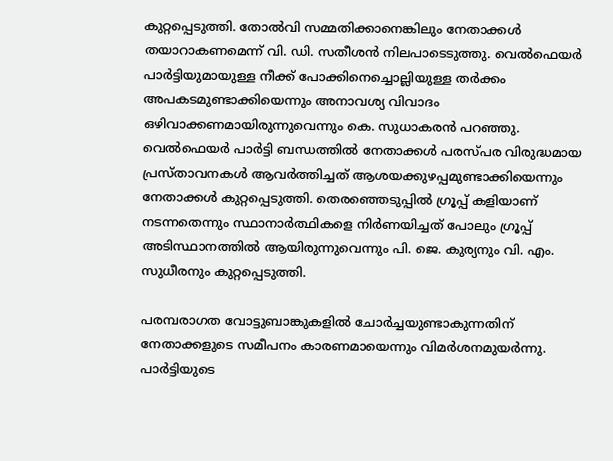കുറ്റപ്പെടുത്തി. തോല്‍വി സമ്മതിക്കാനെങ്കിലും നേതാക്കള്‍ തയാറാകണമെന്ന് വി. ഡി. സതീശന്‍ നിലപാടെടുത്തു. വെല്‍ഫെയര്‍ പാര്‍ട്ടിയുമായുള്ള നീക്ക് പോക്കിനെച്ചൊല്ലിയുള്ള തര്‍ക്കം അപകടമുണ്ടാക്കിയെന്നും അനാവശ്യ വിവാദം ഒഴിവാക്കണമായിരുന്നുവെന്നും കെ. സുധാകരന്‍ പറഞ്ഞു. വെല്‍ഫെയര്‍ പാര്‍ട്ടി ബന്ധത്തില്‍ നേതാക്കള്‍ പരസ്പര വിരുദ്ധമായ പ്രസ്താവനകള്‍ ആവര്‍ത്തിച്ചത് ആശയക്കുഴപ്പമുണ്ടാക്കിയെന്നും നേതാക്കള്‍ കുറ്റപ്പെടുത്തി. തെരഞ്ഞെടുപ്പില്‍ ഗ്രൂപ്പ് കളിയാണ് നടന്നതെന്നും സ്ഥാനാര്‍ത്ഥികളെ നിര്‍ണയിച്ചത് പോലും ഗ്രൂപ്പ് അടിസ്ഥാനത്തില്‍ ആയിരുന്നുവെന്നും പി. ജെ. കുര്യനും വി. എം. സുധീരനും കുറ്റപ്പെടുത്തി.

പരമ്പരാഗത വോട്ടുബാങ്കുകളില്‍ ചോര്‍ച്ചയുണ്ടാകുന്നതിന് നേതാക്കളുടെ സമീപനം കാരണമായെന്നും വിമര്‍ശനമുയര്‍ന്നു. പാര്‍ട്ടിയുടെ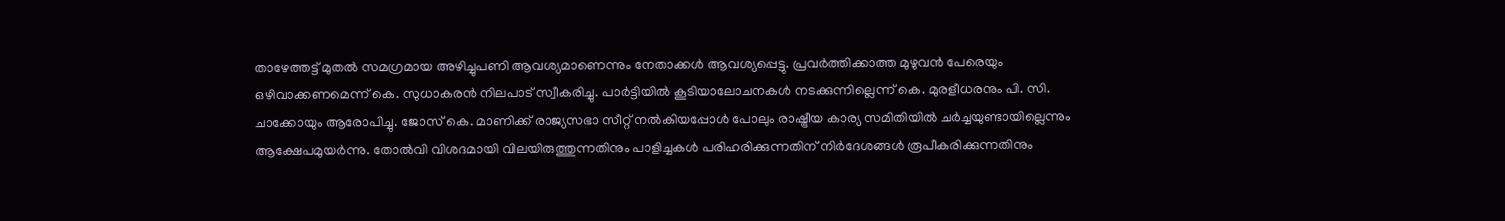താഴേത്തട്ട് മുതല്‍ സമഗ്രമായ അഴിച്ചുപണി ആവശ്യമാണെന്നും നേതാക്കള്‍ ആവശ്യപ്പെട്ടു. പ്രവര്‍ത്തിക്കാത്ത മുഴുവന്‍ പേരെയും ഒഴിവാക്കണമെന്ന് കെ. സുധാകരന്‍ നിലപാട് സ്വീകരിച്ചു. പാര്‍ട്ടിയില്‍ കൂടിയാലോചനകള്‍ നടക്കുന്നില്ലെന്ന് കെ. മുരളീധരനും പി. സി. ചാക്കോയും ആരോപിച്ചു. ജോസ് കെ. മാണിക്ക് രാജ്യസഭാ സീറ്റ് നല്‍കിയപ്പോള്‍ പോലും രാഷ്ട്രീയ കാര്യ സമിതിയില്‍ ചര്‍ച്ചയുണ്ടായില്ലെന്നും ആക്ഷേപമുയര്‍ന്നു. തോല്‍വി വിശദമായി വിലയിരുത്തുന്നതിനും പാളിച്ചകള്‍ പരിഹരിക്കുന്നതിന് നിര്‍ദേശങ്ങള്‍ രൂപീകരിക്കുന്നതിനും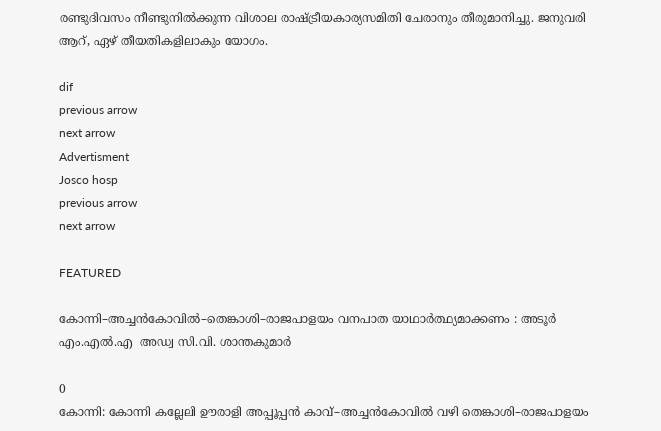രണ്ടുദിവസം നീണ്ടുനില്‍ക്കുന്ന വിശാല രാഷ്ട്രീയകാര്യസമിതി ചേരാനും തീരുമാനിച്ചു. ജനുവരി ആറ്, ഏഴ് തീയതികളിലാകും യോഗം.

dif
previous arrow
next arrow
Advertisment
Josco hosp
previous arrow
next arrow

FEATURED

കോന്നി–അച്ചൻകോവിൽ–തെങ്കാശി–രാജപാളയം വനപാത യാഥാർത്ഥ്യമാക്കണം : അടൂര്‍  എം.എൽ.എ  അഡ്വ സി.വി. ശാന്തകുമാർ

0
കോന്നി: കോന്നി കല്ലേലി ഊരാളി അപ്പൂപ്പൻ കാവ്–അച്ചൻകോവിൽ വഴി തെങ്കാശി–രാജപാളയം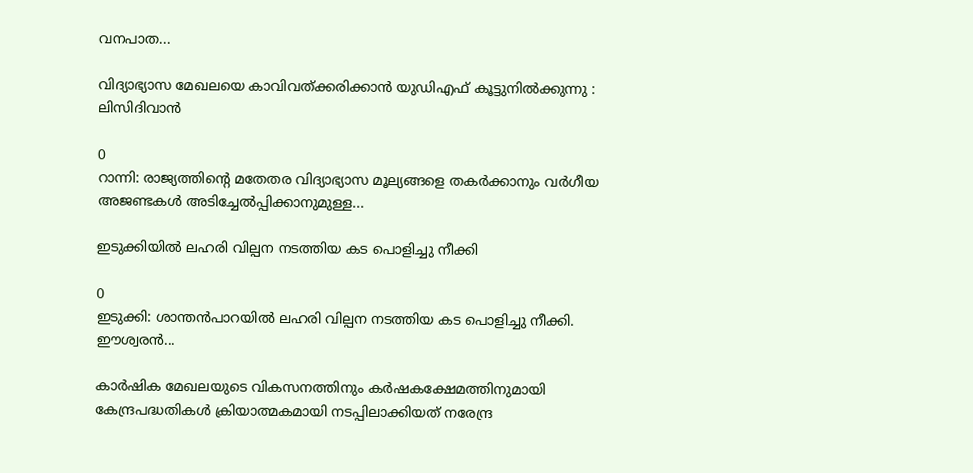വനപാത...

വിദ്യാഭ്യാസ മേഖലയെ കാവിവത്ക്കരിക്കാന്‍ യുഡിഎഫ് കൂട്ടുനില്‍ക്കുന്നു : ലിസിദിവാന്‍

0
റാന്നി: രാജ്യത്തിന്റെ മതേതര വിദ്യാഭ്യാസ മൂല്യങ്ങളെ തകർക്കാനും വർഗീയ അജണ്ടകൾ അടിച്ചേൽപ്പിക്കാനുമുള്ള...

ഇടുക്കിയിൽ ലഹരി വില്പന നടത്തിയ കട പൊളിച്ചു നീക്കി

0
ഇടുക്കി: ശാന്തൻപാറയിൽ ലഹരി വില്പന നടത്തിയ കട പൊളിച്ചു നീക്കി. ഈശ്വരൻ...

കാർഷിക മേഖലയുടെ വികസനത്തിനും കർഷകക്ഷേമത്തിനുമായി കേന്ദ്രപദ്ധതികൾ ക്രിയാത്മകമായി നടപ്പിലാക്കിയത് നരേന്ദ്ര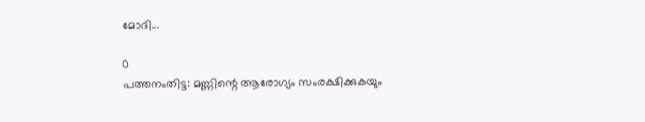മോദി...

0
പത്തനംതിട്ട: മണ്ണിന്റെ ആരോഗ്യം സംരക്ഷിക്കുകയും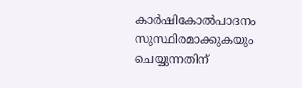കാർഷികോൽപാദനം സുസ്ഥിരമാക്കുകയും ചെയ്യുന്നതിന്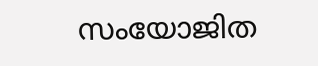സംയോജിത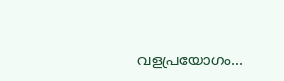വളപ്രയോഗം...